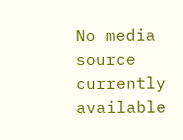No media source currently available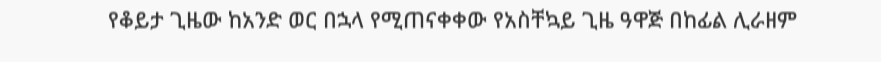የቆይታ ጊዜው ከአንድ ወር በኋላ የሚጠናቀቀው የአስቸኳይ ጊዜ ዓዋጅ በከፊል ሊራዘም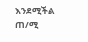እንደሚችል ጠ/ሚ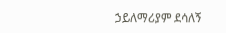ኃይለማሪያም ደሳለኝ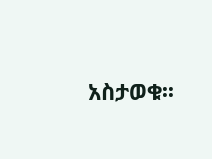አስታወቁ፡፡